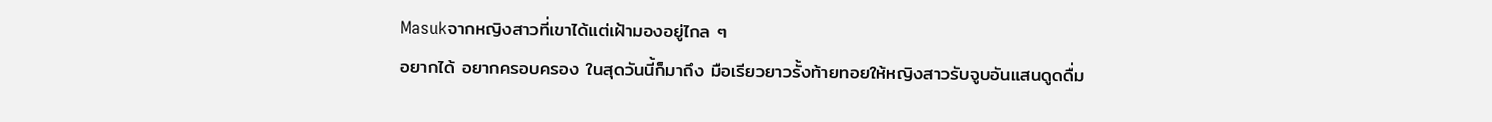Masukจากหญิงสาวที่เขาได้แต่เฝ้ามองอยู่ไกล ๆ
อยากได้ อยากครอบครอง ในสุดวันนี้ก็มาถึง มือเรียวยาวรั้งท้ายทอยให้หญิงสาวรับจูบอันแสนดูดดื่ม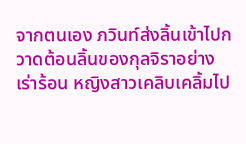จากตนเอง ภวินท์ส่งลิ้นเข้าไปกวาดต้อนลิ้นของกุลจิราอย่างเร่าร้อน หญิงสาวเคลิบเคลิ้มไป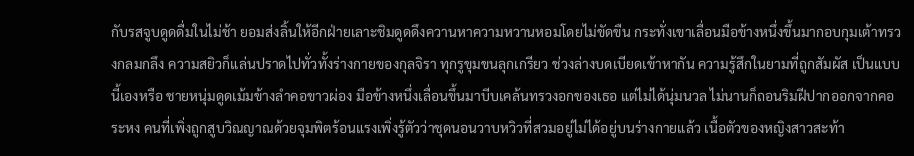กับรสจูบดูดดื่มในไม่ช้า ยอมส่งลิ้นให้อีกฝ่ายเลาะชิมดูดดึงควานหาความหวานหอมโดยไม่ขัดขืน กระทั่งเขาเลื่อนมือข้างหนึ่งขึ้นมากอบกุมเต้าทรวงกลมกลึง ความสยิวก็แล่นปราดไปทั่วทั้งร่างกายของกุลจิรา ทุกรูขุมขนลุกเกรียว ช่วงล่างบดเบียดเข้าหากัน ความรู้สึกในยามที่ถูกสัมผัส เป็นแบบนี้เองหรือ ชายหนุ่มดูดเม้มข้างลำคอขาวผ่อง มือข้างหนึ่งเลื่อนขึ้นมาบีบเคล้นทรวงอกของเธอ แต่ไม่ได้นุ่มนวล ไม่นานก็ถอนริมฝีปากออกจากคอระหง คนที่เพิ่งถูกสูบวิณญาณด้วยจุมพิตร้อนแรงเพิ่งรู้ตัวว่าชุดนอนวาบหวิวที่สวมอยู่ไม่ได้อยู่บนร่างกายแล้ว เนื้อตัวของหญิงสาวสะท้า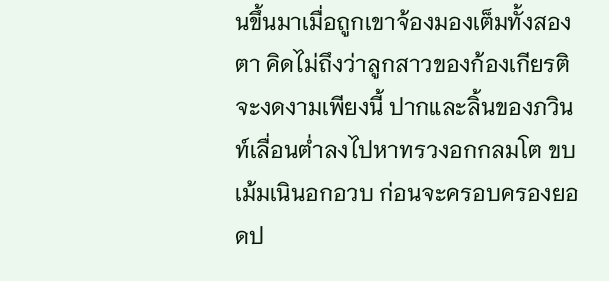นขึ้นมาเมื่อถูกเขาจ้องมองเต็มทั้งสองตา คิดไม่ถึงว่าลูกสาวของก้องเกียรติจะงดงามเพียงนี้ ปากและลิ้นของภวินท์เลื่อนต่ำลงไปหาทรวงอกกลมโต ขบเม้มเนินอกอวบ ก่อนจะครอบครองยอดป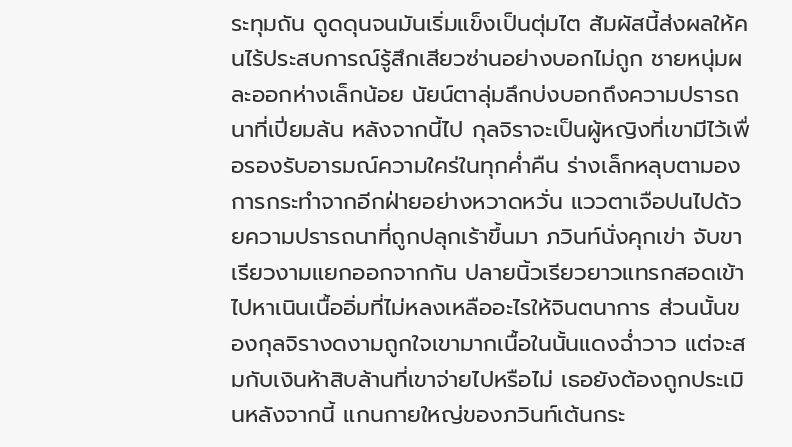ระทุมถัน ดูดดุนจนมันเริ่มแข็งเป็นตุ่มไต สัมผัสนี้ส่งผลให้คนไร้ประสบการณ์รู้สึกเสียวซ่านอย่างบอกไม่ถูก ชายหนุ่มผละออกห่างเล็กน้อย นัยน์ตาลุ่มลึกบ่งบอกถึงความปรารถนาที่เปี่ยมล้น หลังจากนี้ไป กุลจิราจะเป็นผู้หญิงที่เขามีไว้เพื่อรองรับอารมณ์ความใคร่ในทุกค่ำคืน ร่างเล็กหลุบตามองการกระทำจากอีกฝ่ายอย่างหวาดหวั่น แววตาเจือปนไปด้วยความปรารถนาที่ถูกปลุกเร้าขึ้นมา ภวินท์นั่งคุกเข่า จับขาเรียวงามแยกออกจากกัน ปลายนิ้วเรียวยาวแทรกสอดเข้าไปหาเนินเนื้ออิ่มที่ไม่หลงเหลืออะไรให้จินตนาการ ส่วนนั้นของกุลจิรางดงามถูกใจเขามากเนื้อในนั้นแดงฉ่ำวาว แต่จะสมกับเงินห้าสิบล้านที่เขาจ่ายไปหรือไม่ เธอยังต้องถูกประเมินหลังจากนี้ แกนกายใหญ่ของภวินท์เต้นกระ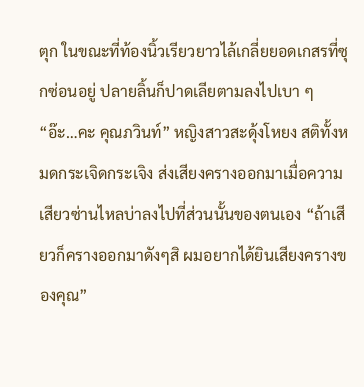ตุก ในขณะที่ท้องนิ้วเรียวยาวไล้เกลี่ยยอดเกสรที่ซุกซ่อนอยู่ ปลายลิ้นก็ปาดเลียตามลงไปเบา ๆ “อ๊ะ…คะ คุณภวินท์” หญิงสาวสะดุ้งโหยง สติทั้งหมดกระเจิดกระเจิง ส่งเสียงครางออกมาเมื่อความเสียวซ่านไหลบ่าลงไปที่ส่วนนั้นของตนเอง “ถ้าเสียวก็ครางออกมาดังๆสิ ผมอยากได้ยินเสียงครางของคุณ”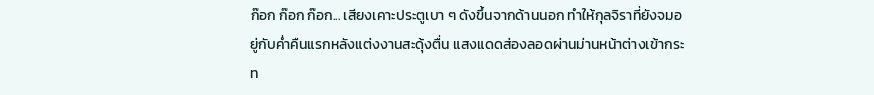ก๊อก ก๊อก ก๊อก... เสียงเคาะประตูเบา ๆ ดังขึ้นจากด้านนอก ทำให้กุลจิราที่ยังจมอยู่กับค่ำคืนแรกหลังแต่งงานสะดุ้งตื่น แสงแดดส่องลอดผ่านม่านหน้าต่างเข้ากระท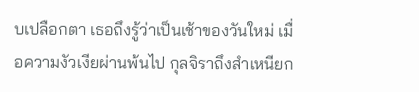บเปลือกตา เธอถึงรู้ว่าเป็นเช้าของวันใหม่ เมื่อความงัวเงียผ่านพ้นไป กุลจิราถึงสำเหนียก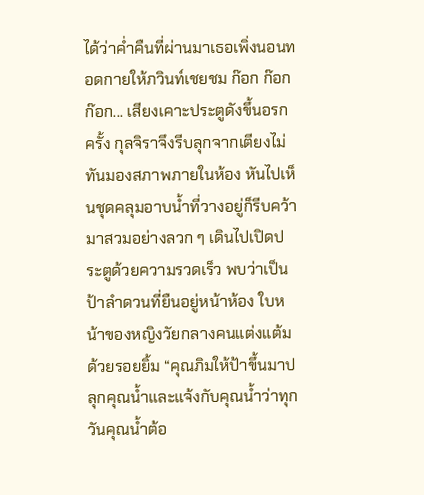ได้ว่าค่ำคืนที่ผ่านมาเธอเพิ่งนอนทอดกายให้ภวินท์เชยชม ก๊อก ก๊อก ก๊อก... เสียงเคาะประตูดังขึ้นอรกครั้ง กุลจิราจึงรีบลุกจากเตียงไม่ทันมองสภาพภายในห้อง หันไปเห็นชุดคลุมอาบน้ำที่วางอยู่ก็รีบคว้ามาสวมอย่างลวก ๆ เดินไปเปิดประตูด้วยความรวดเร็ว พบว่าเป็นป้าลำดวนที่ยืนอยู่หน้าห้อง ใบหน้าของหญิงวัยกลางคนแต่งแต้มด้วยรอยยิ้ม “คุณภิมให้ป้าขึ้นมาปลุกคุณน้ำและแจ้งกับคุณน้ำว่าทุกวันคุณน้ำต้อ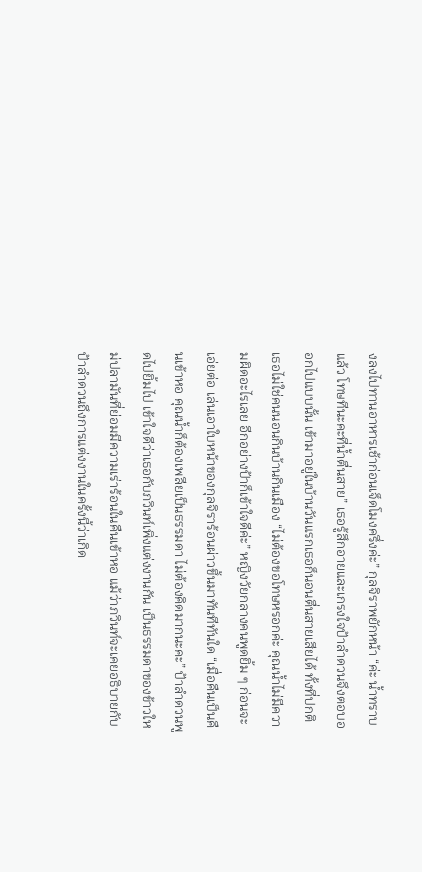งลงไปทานอาหารเช้าก่อนเจ็ดโมงครึ่งค่ะ” กุลจิราพยักหน้า “ค่ะ น้ำทราบแล้ว โทษทีนะคะที่น้ำตื่นสาย” เธอรู้สึกอายและเกรงใจป้าลำดวนจึงตอบออกไปแบบนั้น เข้ามาอยู่ในบ้านวันแรกเธอก็นอนตื่นสายเสียได้ ทั้งที่ปกติเธอไม่ใช่คนนอนกินบ้านกินเมือง “ไม่ต้องขอโทษหรอกค่ะ คุณน้ำไม่มีความผิดอะไรเลย อีกอย่างป้าก็เข้าใจดีค่ะ” หญิงวัยกลางคนพูดยิ้ม ๆ ก่อนจะเอ่ยต่อ เล่นเอาใบหน้าของกุลจิราร้อนผ่าวขึ้นมาทันทีทันใด “เมื่อคืนเป็นคืนเข้าหอ คุณน้ำก็ต้องเพลียเป็นธรรมดา ไม่ต้องคิดมากนะคะ” ป้าลำดวนพูดไปยิ้มไป เข้าใจดีว่าเธอกับภวินท์เพิ่งแต่งงานกัน เป็นธรรมดาของข้าวใหม่ปลามันที่ย่อมมีความเร่าร้อนในคืนเข้าหอ แม้ว่าภวินท์จะเคยอธิบายกับป้าลำดวนถึงการแต่งงานในครั้งนี้ว่าเกิด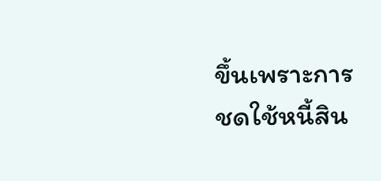ขึ้นเพราะการชดใช้หนี้สิน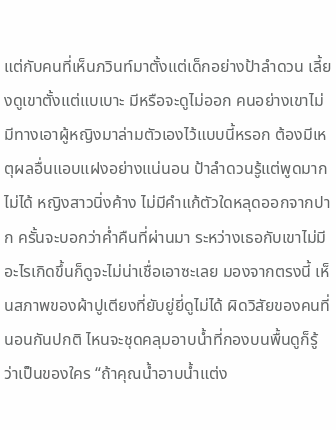แต่กับคนที่เห็นภวินท์มาตั้งแต่เด็กอย่างป้าลำดวน เลี้ยงดูเขาตั้งแต่แบเบาะ มีหรือจะดูไม่ออก คนอย่างเขาไม่มีทางเอาผู้หญิงมาล่ามตัวเองไว้แบบนี้หรอก ต้องมีเหตุผลอื่นแอบแฝงอย่างแน่นอน ป้าลำดวนรู้แต่พูดมากไม่ได้ หญิงสาวนิ่งค้าง ไม่มีคำแก้ตัวใดหลุดออกจากปาก ครั้นจะบอกว่าค่ำคืนที่ผ่านมา ระหว่างเธอกับเขาไม่มีอะไรเกิดขึ้นก็ดูจะไม่น่าเชื่อเอาซะเลย มองจากตรงนี้ เห็นสภาพของผ้าปูเตียงที่ยับยู่ยี่ดูไม่ได้ ผิดวิสัยของคนที่นอนกันปกติ ไหนจะชุดคลุมอาบน้ำที่กองบนพื้นดูก็รู้ว่าเป็นของใคร “ถ้าคุณน้ำอาบน้ำแต่ง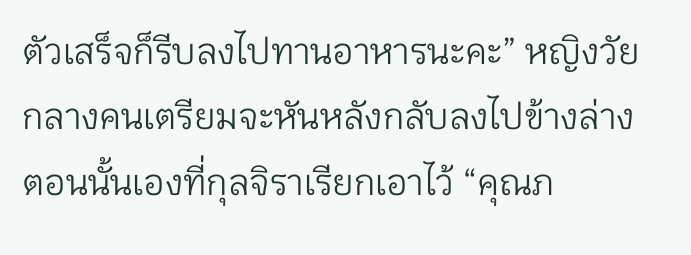ตัวเสร็จก็รีบลงไปทานอาหารนะคะ” หญิงวัยกลางคนเตรียมจะหันหลังกลับลงไปข้างล่าง ตอนนั้นเองที่กุลจิราเรียกเอาไว้ “คุณภ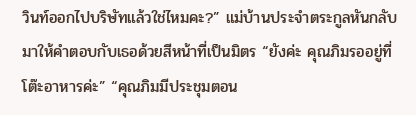วินท์ออกไปบริษัทแล้วใช่ไหมคะ?” แม่บ้านประจำตระกูลหันกลับมาให้คำตอบกับเธอด้วยสีหน้าที่เป็นมิตร “ยังค่ะ คุณภิมรออยู่ที่โต๊ะอาหารค่ะ” “คุณภิมมีประชุมตอน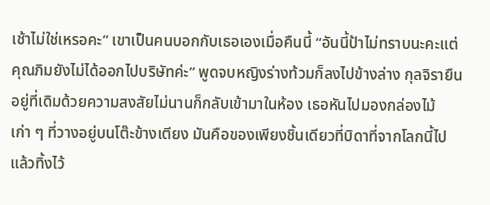เช้าไม่ใช่เหรอคะ” เขาเป็นคนบอกกับเธอเองเมื่อคืนนี้ “อันนี้ป้าไม่ทราบนะคะแต่คุณภิมยังไม่ได้ออกไปบริษัทค่ะ” พูดจบหญิงร่างท้วมก็ลงไปข้างล่าง กุลจิรายืนอยู่ที่เดิมด้วยความสงสัยไม่นานก็กลับเข้ามาในห้อง เธอหันไปมองกล่องไม้เก่า ๆ ที่วางอยู่บนโต๊ะข้างเตียง มันคือของเพียงชิ้นเดียวที่บิดาที่จากโลกนี้ไปแล้วทิ้งไว้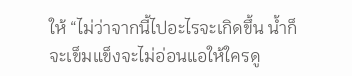ให้ “ไม่ว่าจากนี้ไปอะไรจะเกิดขึ้น น้ำก็จะเข็มแข็งจะไม่อ่อนแอให้ใครดู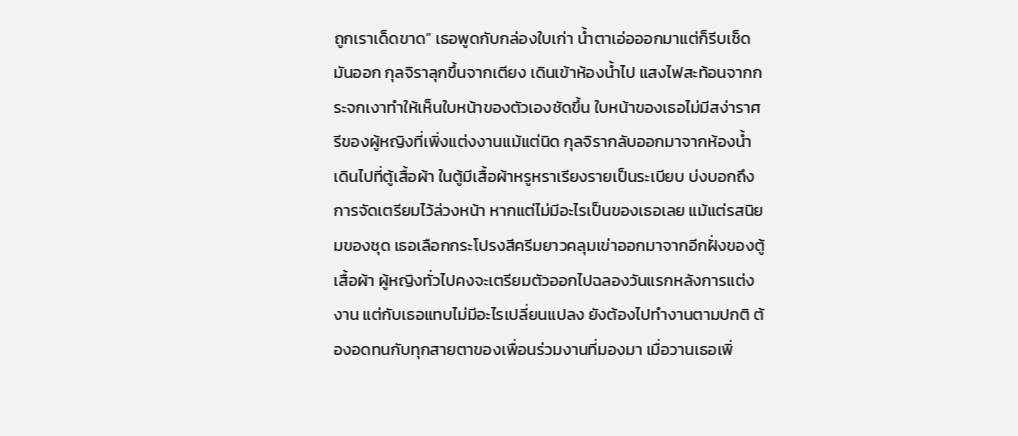ถูกเราเด็ดขาด” เธอพูดกับกล่องใบเก่า น้ำตาเอ่อออกมาแต่ก็รีบเช็ดมันออก กุลจิราลุกขึ้นจากเตียง เดินเข้าห้องน้ำไป แสงไฟสะท้อนจากกระจกเงาทำให้เห็นใบหน้าของตัวเองชัดขึ้น ใบหน้าของเธอไม่มีสง่าราศรีของผู้หญิงที่เพิ่งแต่งงานแม้แต่นิด กุลจิรากลับออกมาจากห้องน้ำ เดินไปที่ตู้เสื้อผ้า ในตู้มีเสื้อผ้าหรูหราเรียงรายเป็นระเบียบ บ่งบอกถึงการจัดเตรียมไว้ล่วงหน้า หากแต่ไม่มีอะไรเป็นของเธอเลย แม้แต่รสนิยมของชุด เธอเลือกกระโปรงสีครีมยาวคลุมเข่าออกมาจากอีกฝั่งของตู้เสื้อผ้า ผู้หญิงทั่วไปคงจะเตรียมตัวออกไปฉลองวันแรกหลังการแต่งงาน แต่กับเธอแทบไม่มีอะไรเปลี่ยนแปลง ยังต้องไปทำงานตามปกติ ต้องอดทนกับทุกสายตาของเพื่อนร่วมงานที่มองมา เมื่อวานเธอเพิ่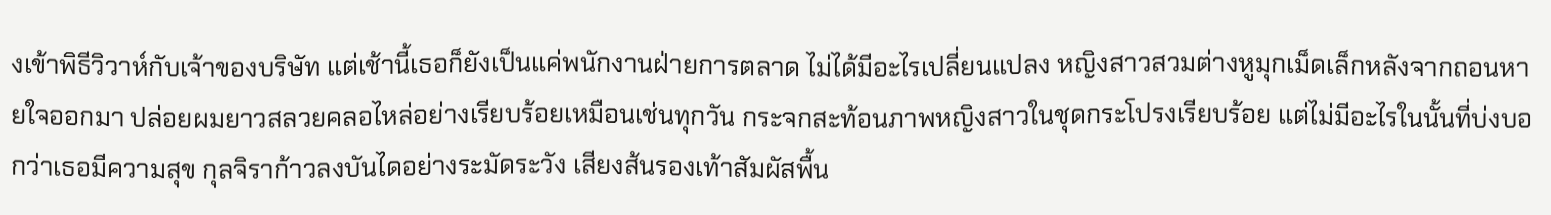งเข้าพิธีวิวาห์กับเจ้าของบริษัท แต่เช้านี้เธอก็ยังเป็นแค่พนักงานฝ่ายการตลาด ไม่ได้มีอะไรเปลี่ยนแปลง หญิงสาวสวมต่างหูมุกเม็ดเล็กหลังจากถอนหายใจออกมา ปล่อยผมยาวสลวยคลอไหล่อย่างเรียบร้อยเหมือนเช่นทุกวัน กระจกสะท้อนภาพหญิงสาวในชุดกระโปรงเรียบร้อย แต่ไม่มีอะไรในนั้นที่บ่งบอกว่าเธอมีความสุข กุลจิราก้าวลงบันไดอย่างระมัดระวัง เสียงส้นรองเท้าสัมผัสพื้น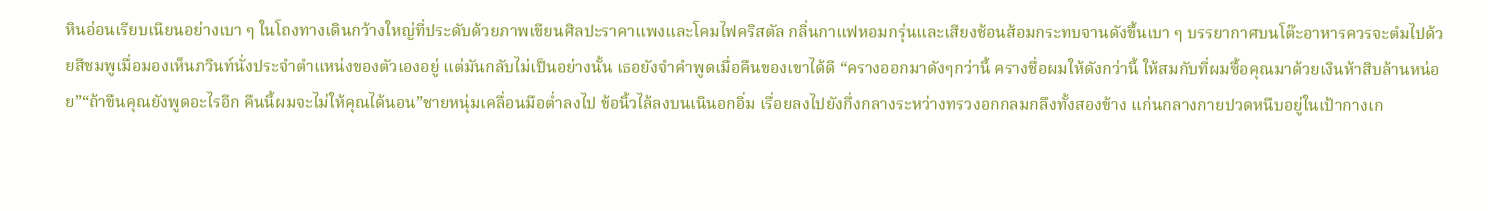หินอ่อนเรียบเนียนอย่างเบา ๆ ในโถงทางเดินกว้างใหญ่ที่ประดับด้วยภาพเขียนศิลปะราคาแพงและโคมไฟคริสตัล กลิ่นกาแฟหอมกรุ่นและเสียงช้อนส้อมกระทบจานดังขึ้นเบา ๆ บรรยากาศบนโต๊ะอาหารควรจะตํมไปด้วยสีชมพูเมื่อมองเห็นภวินท์นั่งประจำตำแหน่งของตัวเองอยู่ แต่มันกลับไม่เป็นอย่างนั้น เธอยังจำคำพูดเมื่อคืนของเขาได้ดี “ครางออกมาดังๆกว่านี้ ครางชื่อผมให้ดังกว่านี้ ให้สมกับที่ผมซื้อคุณมาด้วยเงินห้าสิบล้านหน่อย”“ถ้าขืนคุณยังพูดอะไรอีก คืนนี้ผมจะไม่ให้คุณได้นอน”ชายหนุ่มเคลื่อนมือต่ำลงไป ข้อนิ้วไล้ลงบนเนินอกอิ่ม เรื่อยลงไปยังกึ่งกลางระหว่างทรวงอกกลมกลึงทั้งสองข้าง แก่นกลางกายปวดหนึบอยู่ในเป้ากางเก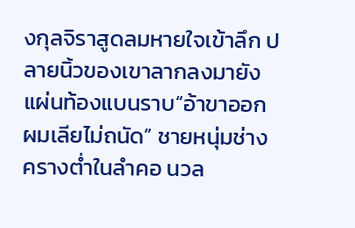งกุลจิราสูดลมหายใจเข้าลึก ปลายนิ้วของเขาลากลงมายังแผ่นท้องแบนราบ“อ้าขาออก ผมเลียไม่ถนัด” ชายหนุ่มช่างครางต่ำในลำคอ นวล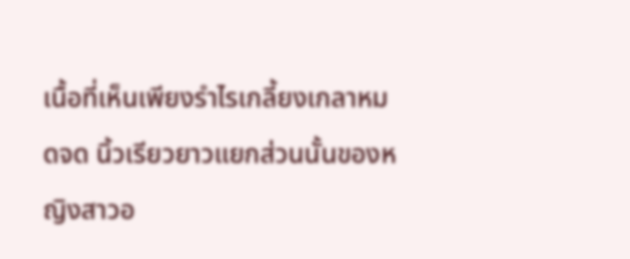เนื้อที่เห็นเพียงรำไรเกลี้ยงเกลาหมดจด นิ้วเรียวยาวแยกส่วนนั้นของหญิงสาวอ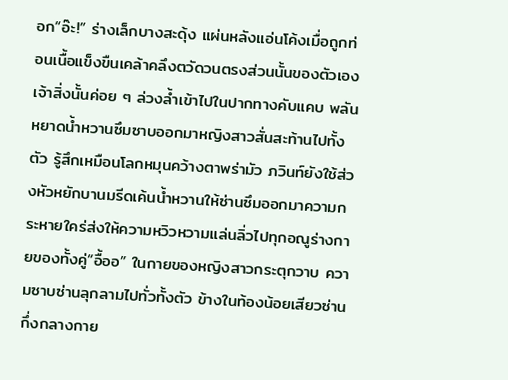อก“อ๊ะ!” ร่างเล็กบางสะดุ้ง แผ่นหลังแอ่นโค้งเมื่อถูกท่อนเนื้อแข็งขืนเคล้าคลึงตวัดวนตรงส่วนนั้นของตัวเองเจ้าสิ่งนั้นค่อย ๆ ล่วงล้ำเข้าไปในปากทางคับแคบ พลันหยาดน้ำหวานซึมซาบออกมาหญิงสาวสั่นสะท้านไปทั้งตัว รู้สึกเหมือนโลกหมุนคว้างตาพร่ามัว ภวินท์ยังใช้ส่วงหัวหยักบานมรีดเค้นน้ำหวานให้ซ่านซึมออกมาความกระหายใคร่ส่งให้ความหวิวหวามแล่นลิ่วไปทุกอณูร่างกายของทั้งคู่“อื้ออ” ในกายของหญิงสาวกระตุกวาบ ความซาบซ่านลุกลามไปทั่วทั้งตัว ข้างในท้องน้อยเสียวซ่าน กึ่งกลางกาย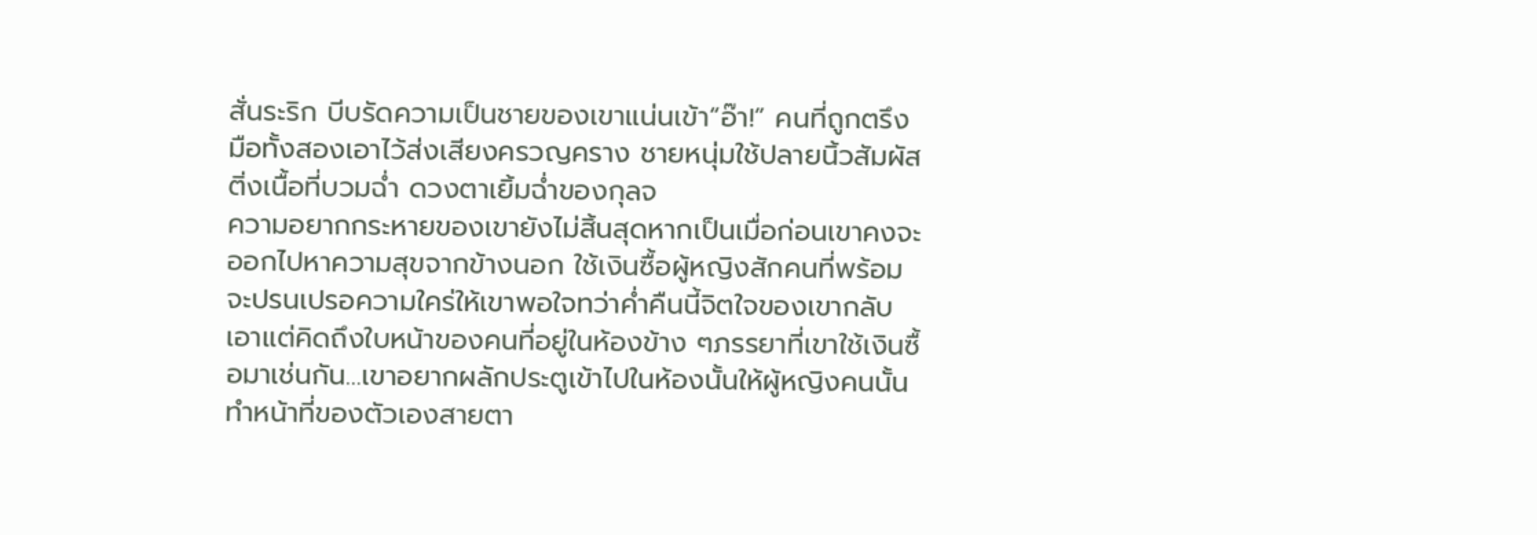สั่นระริก บีบรัดความเป็นชายของเขาแน่นเข้า“อ๊า!” คนที่ถูกตรึงมือทั้งสองเอาไว้ส่งเสียงครวญคราง ชายหนุ่มใช้ปลายนิ้วสัมผัสติ่งเนื้อที่บวมฉ่ำ ดวงตาเยิ้มฉ่ำของกุลจ
ความอยากกระหายของเขายังไม่สิ้นสุดหากเป็นเมื่อก่อนเขาคงจะออกไปหาความสุขจากข้างนอก ใช้เงินซื้อผู้หญิงสักคนที่พร้อมจะปรนเปรอความใคร่ให้เขาพอใจทว่าค่ำคืนนี้จิตใจของเขากลับเอาแต่คิดถึงใบหน้าของคนที่อยู่ในห้องข้าง ๆภรรยาที่เขาใช้เงินซื้อมาเช่นกัน…เขาอยากผลักประตูเข้าไปในห้องนั้นให้ผู้หญิงคนนั้นทำหน้าที่ของตัวเองสายตา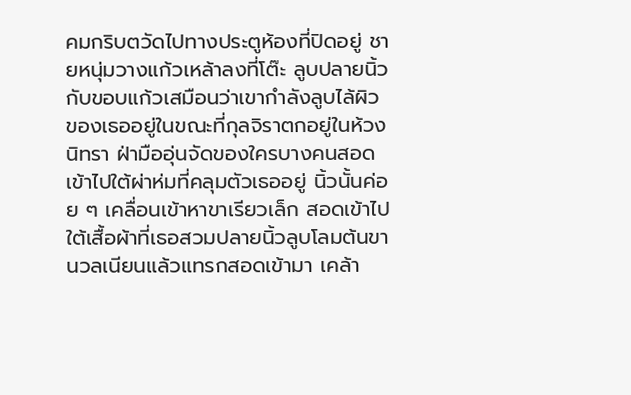คมกริบตวัดไปทางประตูห้องที่ปิดอยู่ ชายหนุ่มวางแก้วเหล้าลงที่โต๊ะ ลูบปลายนิ้วกับขอบแก้วเสมือนว่าเขากำลังลูบไล้ผิวของเธออยู่ในขณะที่กุลจิราตกอยู่ในห้วงนิทรา ฝ่ามืออุ่นจัดของใครบางคนสอดเข้าไปใต้ผ่าห่มที่คลุมตัวเธออยู่ นิ้วนั้นค่อย ๆ เคลื่อนเข้าหาขาเรียวเล็ก สอดเข้าไปใต้เสื้อผ้าที่เธอสวมปลายนิ้วลูบโลมต้นขานวลเนียนแล้วแทรกสอดเข้ามา เคล้า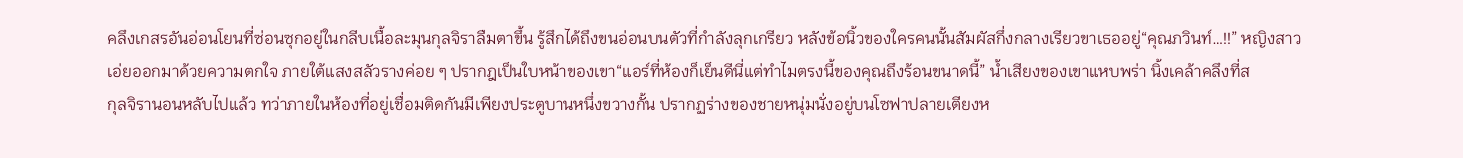คลึงเกสรอันอ่อนโยนที่ซ่อนซุกอยู่ในกลีบเนื้อละมุนกุลจิราลืมตาขึ้น รู้สึกได้ถึงขนอ่อนบนตัวที่กำลังลุกเกรียว หลังข้อนิ้วของใครคนนั้นสัมผัสกึ่งกลางเรียวขาเธออยู่“คุณภวินท์…!!” หญิงสาวเอ่ยออกมาด้วยความตกใจ ภายใต้แสงสลัวรางค่อย ๆ ปรากฎเป็นใบหน้าของเขา“แอร์ที่ห้องก็เย็นดีนี่แต่ทำไมตรงนี้ของคุณถึงร้อนขนาดนี้” น้ำเสียงของเขาแหบพร่า นิ้งเคล้าคลึงที่ส
กุลจิรานอนหลับไปแล้ว ทว่าภายในห้องที่อยู่เชื่อมติดกันมีเพียงประตูบานหนึ่งขวางกั้น ปรากฏร่างของชายหนุ่มนั่งอยู่บนโซฟาปลายเตียงห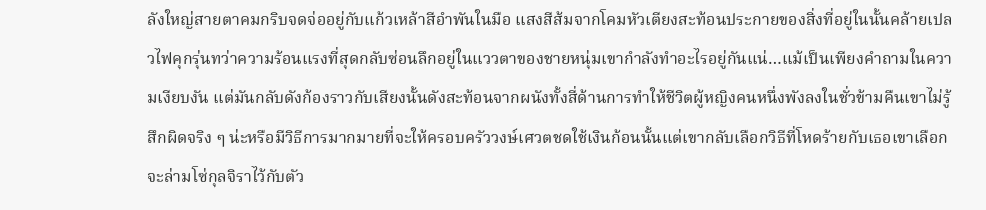ลังใหญ่สายตาคมกริบจดจ่ออยู่กับแก้วเหล้าสีอำพันในมือ แสงสีส้มจากโคมหัวเตียงสะท้อนประกายของสิ่งที่อยู่ในนั้นคล้ายเปลวไฟคุกรุ่นทว่าความร้อนแรงที่สุดกลับซ่อนลึกอยู่ในแววตาของชายหนุ่มเขากำลังทำอะไรอยู่กันแน่…แม้เป็นเพียงคำถามในความเงียบงัน แต่มันกลับดังก้องราวกับเสียงนั้นดังสะท้อนจากผนังทั้งสี่ด้านการทำให้ชีวิตผู้หญิงคนหนึ่งพังลงในชั่วข้ามคืนเขาไม่รู้สึกผิดจริง ๆ น่ะหรือมีวิธีการมากมายที่จะให้ครอบครัววงษ์เศวตชดใช้เงินก้อนนั้นแต่เขากลับเลือกวิธีที่โหดร้ายกับเธอเขาเลือกจะล่ามโซ่กุลจิราไว้กับตัว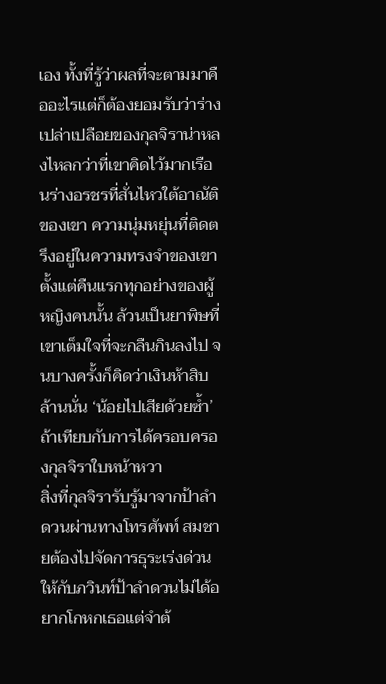เอง ทั้งที่รู้ว่าผลที่จะตามมาคืออะไรแต่ก็ต้องยอมรับว่าร่างเปล่าเปลือยของกุลจิราน่าหลงไหลกว่าที่เขาคิดไว้มากเรือนร่างอรชรที่สั่นไหวใต้อาณัติของเขา ความนุ่มหยุ่นที่ติดตรึงอยู่ในความทรงจำของเขาตั้งแต่คืนแรกทุกอย่างของผู้หญิงคนนั้น ล้วนเป็นยาพิษที่เขาเต็มใจที่จะกลืนกินลงไป จนบางครั้งก็คิดว่าเงินห้าสิบล้านนั่น ‘น้อยไปเสียด้วยซ้ำ’ถ้าเทียบกับการได้ครอบครองกุลจิราใบหน้าหวา
สิ่งที่กุลจิรารับรู้มาจากป้าลำดวนผ่านทางโทรศัพท์ สมชายต้องไปจัดการธุระเร่งด่วนให้กับภวินท์ป้าลำดวนไม่ได้อยากโกหกเธอแต่จำต้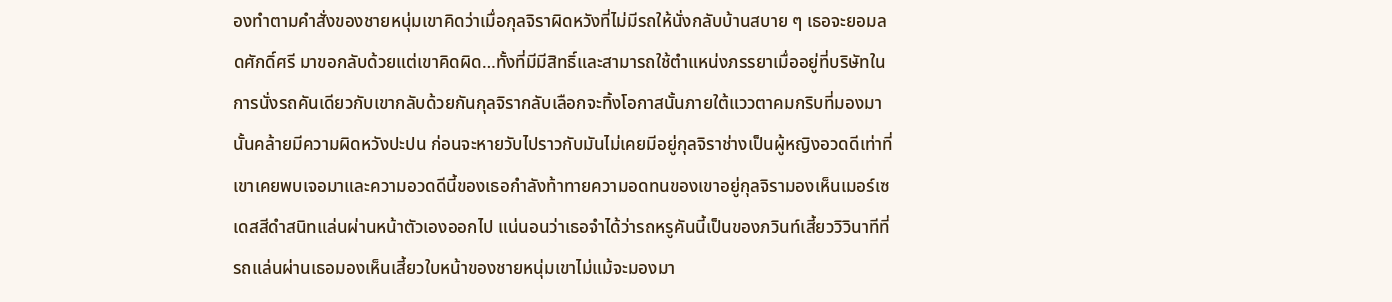องทำตามคำสั่งของชายหนุ่มเขาคิดว่าเมื่อกุลจิราผิดหวังที่ไม่มีรถให้นั่งกลับบ้านสบาย ๆ เธอจะยอมลดศักดิ์ศรี มาขอกลับด้วยแต่เขาคิดผิด…ทั้งที่มีมีสิทธิ์และสามารถใช้ตำแหน่งภรรยาเมื่ออยู่ที่บริษัทในการนั่งรถคันเดียวกับเขากลับด้วยกันกุลจิรากลับเลือกจะทิ้งโอกาสนั้นภายใต้แววตาคมกริบที่มองมานั้นคล้ายมีความผิดหวังปะปน ก่อนจะหายวับไปราวกับมันไม่เคยมีอยู่กุลจิราช่างเป็นผู้หญิงอวดดีเท่าที่เขาเคยพบเจอมาและความอวดดีนี้ของเธอกำลังท้าทายความอดทนของเขาอยู่กุลจิรามองเห็นเมอร์เซเดสสีดำสนิทแล่นผ่านหน้าตัวเองออกไป แน่นอนว่าเธอจำได้ว่ารถหรูคันนี้เป็นของภวินท์เสี้ยววิวินาทีที่รถแล่นผ่านเธอมองเห็นเสี้ยวใบหน้าของชายหนุ่มเขาไม่แม้จะมองมา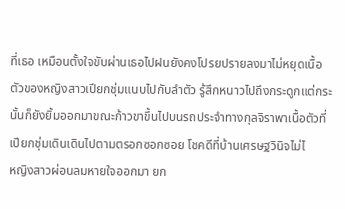ที่เธอ เหมือนตั้งใจขับผ่านเธอไปฝนยังคงโปรยปรายลงมาไม่หยุดเนื้อตัวของหญิงสาวเปียกชุ่มแนบไปกับลำตัว รู้สึกหนาวไปถึงกระดูกแต่กระนั้นก็ยังยิ้มออกมาขณะก้าวขาขึ้นไปบนรถประจำทางกุลจิราพาเนื้อตัวที่เปียกชุ่มเดินเดินไปตามตรอกซอกซอย โชคดีที่บ้านเศรษฐวินิจไม่ไ
หญิงสาวผ่อนลมหายใจออกมา ยก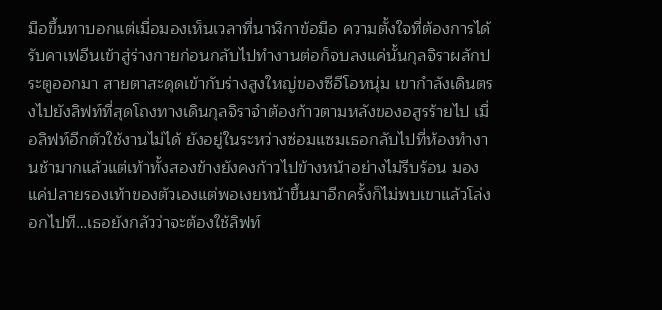มือขึ้นทาบอกแต่เมื่อมองเห็นเวลาที่นาฬิกาข้อมือ ความตั้งใจที่ต้องการได้รับคาเฟอีนเข้าสู่ร่างกายก่อนกลับไปทำงานต่อก็จบลงแค่นั้นกุลจิราผลักประตูออกมา สายตาสะดุดเข้ากับร่างสูงใหญ่ของซีอีโอหนุ่ม เขากำลังเดินตรงไปยังลิฟท์ที่สุดโถงทางเดินกุลจิราจำต้องก้าวตามหลังของอสูรร้ายไป เมื่อลิฟท์อีกตัวใช้งานไม่ได้ ยังอยู่ในระหว่างซ่อมแซมเธอกลับไปที่ห้องทำงานช้ามากแล้วแต่เท้าทั้งสองข้างยังคงก้าวไปข้างหน้าอย่างไม่รีบร้อน มองแค่ปลายรองเท้าของตัวเองแต่พอเงยหน้าขึ้นมาอีกครั้งก็ไม่พบเขาแล้วโล่งอกไปที…เธอยังกลัวว่าจะต้องใช้ลิฟท์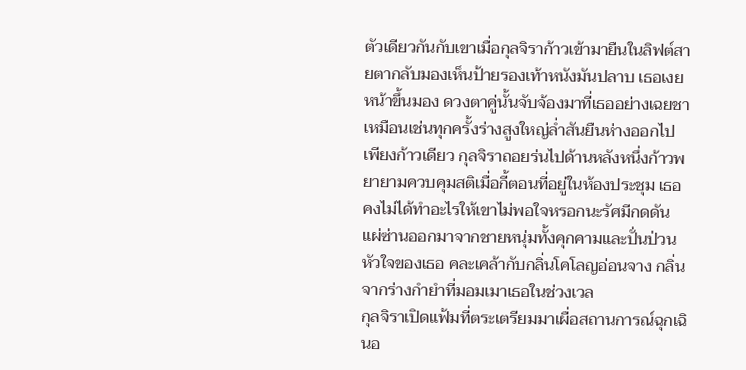ตัวเดียวกันกับเขาเมื่อกุลจิราก้าวเข้ามายืนในลิฟต์สายตากลับมองเห็นป้ายรองเท้าหนังมันปลาบ เธอเงยหน้าขึ้นมอง ดวงตาคู่นั้นจับจ้องมาที่เธออย่างเฉยชาเหมือนเช่นทุกครั้งร่างสูงใหญ่ล่ำสันยืนห่างออกไปเพียงก้าวเดียว กุลจิราถอยร่นไปด้านหลังหนึ่งก้าวพยายามควบคุมสติเมื่อกี้ตอนที่อยู่ในห้องประชุม เธอคงไม่ได้ทำอะไรให้เขาไม่พอใจหรอกนะรัศมีกดดันแผ่ซ่านออกมาจากชายหนุ่มทั้งคุกคามและปั่นป่วนหัวใจของเธอ คละเคล้ากับกลิ่นโคโลญอ่อนจาง กลิ่นจากร่างกำยำที่มอมเมาเธอในช่วงเวล
กุลจิราเปิดแฟ้มที่ตระเตรียมมาเผื่อสถานการณ์ฉุกเฉินอ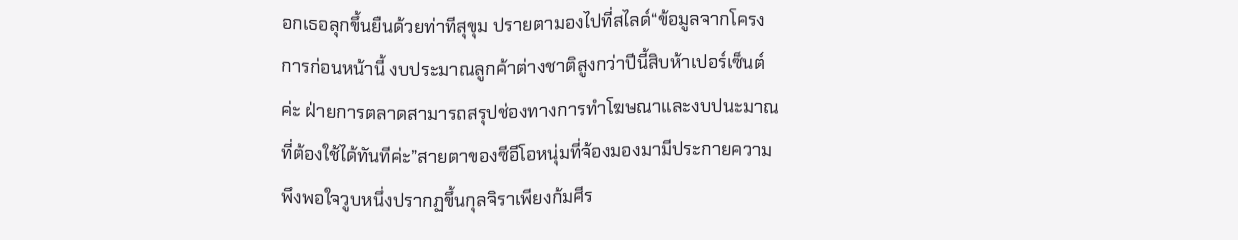อกเธอลุกขึ้นยืนด้วยท่าทีสุขุม ปรายตามองไปที่สไลด์“ข้อมูลจากโครงการก่อนหน้านี้ งบประมาณลูกค้าต่างชาติสูงกว่าปีนี้สิบห้าเปอร์เซ็นต์ค่ะ ฝ่ายการตลาดสามารถสรุปช่องทางการทำโฆษณาและงบปนะมาณที่ต้องใช้ได้ทันทีค่ะ”สายตาของซีอีโอหนุ่มที่จ้องมองมามีประกายความพึงพอใจวูบหนึ่งปรากฏขึ้นกุลจิราเพียงก้มศีร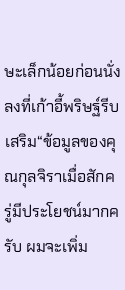ษะเล็กน้อยก่อนนั่งลงที่เก้าอี้พริษฐ์รีบเสริม“ข้อมูลของคุณกุลจิราเมื่อสักครู่มีประโยชน์มากครับ ผมจะเพิ่ม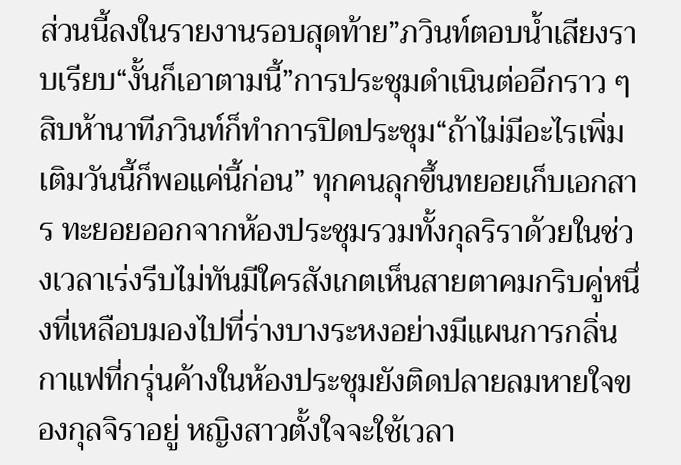ส่วนนี้ลงในรายงานรอบสุดท้าย”ภวินท์ตอบน้ำเสียงราบเรียบ“งั้นก็เอาตามนี้”การประชุมดำเนินต่ออีกราว ๆ สิบห้านาทีภวินท์ก็ทำการปิดประชุม“ถ้าไม่มีอะไรเพิ่มเติมวันนี้ก็พอแค่นี้ก่อน” ทุกคนลุกขึ้นทยอยเก็บเอกสาร ทะยอยออกจากห้องประชุมรวมทั้งกุลริราด้วยในช่วงเวลาเร่งรีบไม่ทันมีใครสังเกตเห็นสายตาคมกริบคู่หนึ่งที่เหลือบมองไปที่ร่างบางระหงอย่างมีแผนการกลิ่นกาแฟที่กรุ่นค้างในห้องประชุมยังติดปลายลมหายใจของกุลจิราอยู่ หญิงสาวตั้งใจจะใช้เวลา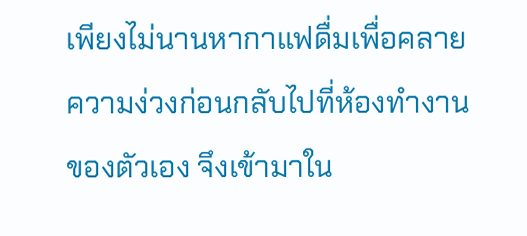เพียงไม่นานหากาแฟดื่มเพื่อคลายความง่วงก่อนกลับไปที่ห้องทำงานของตัวเอง จึงเข้ามาใน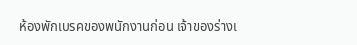ห้องพักเบรคของพนักงานก่อน เจ้าของร่างเ